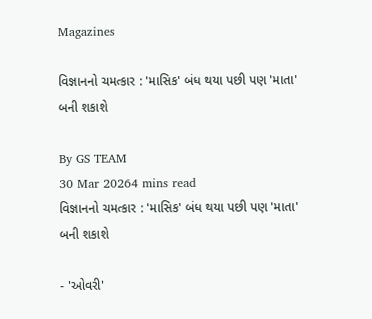Magazines

વિજ્ઞાનનો ચમત્કાર : 'માસિક' બંધ થયા પછી પણ 'માતા' બની શકાશે

By GS TEAM
30 Mar 20264 mins read
વિજ્ઞાનનો ચમત્કાર : 'માસિક' બંધ થયા પછી પણ 'માતા' બની શકાશે

- 'ઓવરી'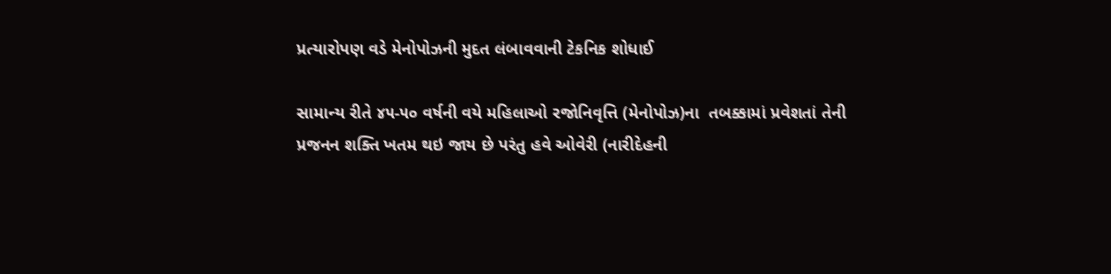પ્રત્યારોપણ વડે મેનોપોઝની મુદત લંબાવવાની ટેકનિક શોધાઈ

સામાન્ય રીતે ૪૫-૫૦ વર્ષની વયે મહિલાઓ રજોનિવૃત્તિ (મેનોપોઝ)ના  તબક્કામાં પ્રવેશતાં તેની પ્રજનન શક્તિ ખતમ થઇ જાય છે પરંતુ હવે ઓવેરી (નારીદેહની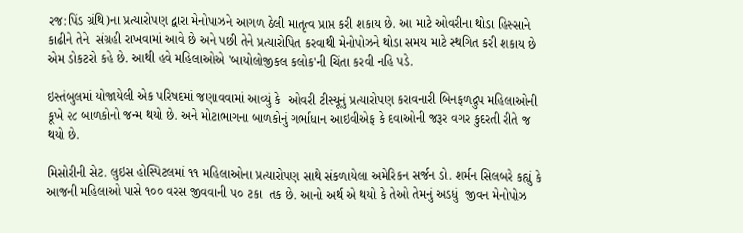રજ:પિંડ ગ્રંથિ)ના પ્રત્યારોપણ દ્વારા મેનોપાઝને આગળ ઠેલી માતૃત્વ પ્રાપ્ત કરી શકાય છે. આ માટે ઓવરીના થોડા હિસ્સાને કાઢીને તેને  સંગ્રહી રાખવામાં આવે છે અને પછી તેને પ્રત્યારોપિત કરવાથી મેનોપોઝને થોડા સમય માટે સ્થગિત કરી શકાય છે એમ ડોકટરો કહે છે. આથી હવે મહિલાઓએ 'બાયોલોજીકલ કલોક'ની ચિંતા કરવી નહિ પડે.

ઇસ્તંબુલમાં યોજાયેલી એક પરિષદમાં જણાવવામાં આવ્યું કે  ઓવરી ટીસ્યૂનું પ્રત્યારોપણ કરાવનારી બિનફળદ્રુપ મહિલાઓની કૂખે ૨૮ બાળકોનો જન્મ થયો છે. અને મોટાભાગના બાળકોનું ગર્ભાધાન આઇવીએફ કે દવાઓની જરૂર વગર કુદરતી રીતે જ થયો છે.

મિસોરીની સેટ. લુઇસ હોસ્પિટલમાં ૧૧ મહિલાઓના પ્રત્યારોપણ સાથે સંકળાયેલા અમેરિકન સર્જન ડો. શર્મન સિલબરે કહ્યું કે આજની મહિલાઓ પાસે ૧૦૦ વરસ જીવવાની ૫૦ ટકા  તક છે. આનો અર્થ એ થયો કે તેઓ તેમનું અડધું  જીવન મેનોપોઝ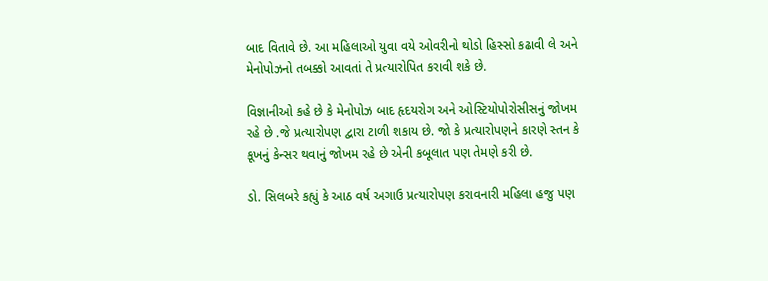બાદ વિતાવે છે. આ મહિલાઓ યુવા વયે ઓવરીનો થોડો હિસ્સો કઢાવી લે અને મેનોપોઝનો તબક્કો આવતાં તે પ્રત્યારોપિત કરાવી શકે છે.

વિજ્ઞાનીઓ કહે છે કે મેનોપોઝ બાદ હૃદયરોગ અને ઓસ્ટિયોપોરોસીસનું જોખમ રહે છે .જે પ્રત્યારોપણ દ્વારા ટાળી શકાય છે. જો કે પ્રત્યારોપણને કારણે સ્તન કે કૂખનું કેન્સર થવાનું જોખમ રહે છે એની કબૂલાત પણ તેમણે કરી છે.

ડો. સિલબરે કહ્યું કે આઠ વર્ષ અગાઉ પ્રત્યારોપણ કરાવનારી મહિલા હજુ પણ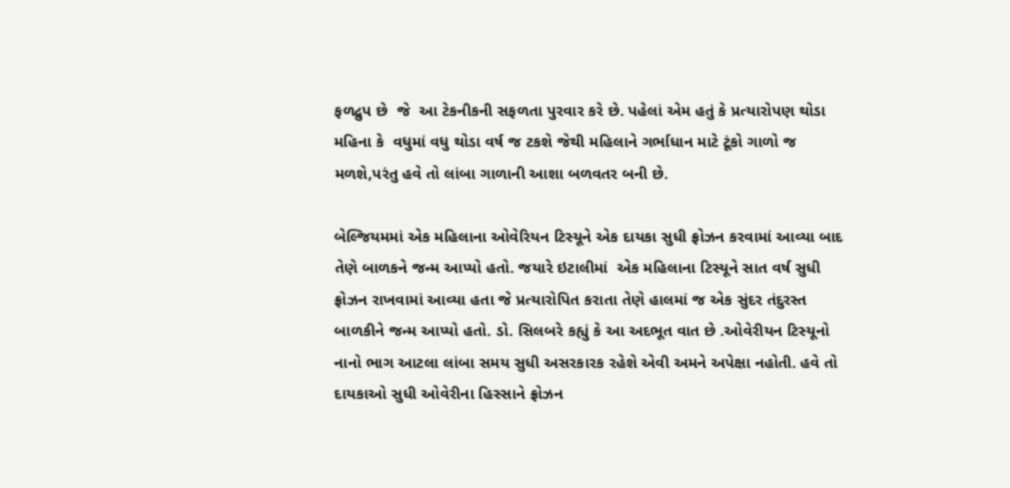ફળદ્રુપ છે  જે  આ ટેકનીકની સફળતા પુરવાર કરે છે. પહેલાં એમ હતું કે પ્રત્યારોપણ થોડા મહિના કે  વધુમાં વધુ થોડા વર્ષ જ ટકશે જેથી મહિલાને ગર્ભાધાન માટે ટૂંકો ગાળો જ મળશે,પરંતુ હવે તો લાંબા ગાળાની આશા બળવતર બની છે.

બેલ્જિયમમાં એક મહિલાના ઓવેરિયન ટિસ્યૂને એક દાયકા સુધી ફ્રોઝન કરવામાં આવ્યા બાદ  તેણે બાળકને જન્મ આપ્યો હતો. જયારે ઇટાલીમાં  એક મહિલાના ટિસ્યૂને સાત વર્ષ સુધી ફ્રોઝન રાખવામાં આવ્યા હતા જે પ્રત્યારોપિત કરાતા તેણે હાલમાં જ એક સુંદર તંદુરસ્ત બાળકીને જન્મ આપ્યો હતો. ડો. સિલબરે કહ્યું કે આ અદભૂત વાત છે .ઓવેરીયન ટિસ્યૂનો નાનો ભાગ આટલા લાંબા સમય સુધી અસરકારક રહેશે એવી અમને અપેક્ષા નહોતી. હવે તો દાયકાઓ સુધી ઓવેરીના હિસ્સાને ફ્રોઝન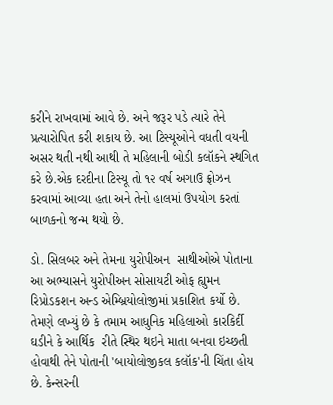કરીને રાખવામાં આવે છે. અને જરૂર પડે ત્યારે તેને પ્રત્યારોપિત કરી શકાય છે. આ ટિસ્યૂઓને વધતી વયની અસર થતી નથી આથી તે મહિલાની બોડી કલૉકને સ્થગિત કરે છે.એક દરદીના ટિસ્યૂ તો ૧૨ વર્ષ અગાઉ ફ્રોઝન કરવામાં આવ્યા હતા અને તેનો હાલમાં ઉપયોગ કરતાં બાળકનો જન્મ થયો છે.

ડો. સિલબર અને તેમના યુરોપીઅન  સાથીઓએ પોતાના આ અભ્યાસને યુરોપીઅન સોસાયટી ઓફ હ્યુમન રિપ્રોડકશન અન્ડ એમ્બ્રિયોલોજીમાં પ્રકાશિત કર્યો છે. તેમણે લખ્યું છે કે તમામ આધુનિક મહિલાઓ કારકિર્દી ઘડીને કે આર્થિક  રીતે સ્થિર થઇને માતા બનવા ઇચ્છતી હોવાથી તેને પોતાની 'બાયોલોજીકલ કલૉક'ની ચિંતા હોય છે. કેન્સરની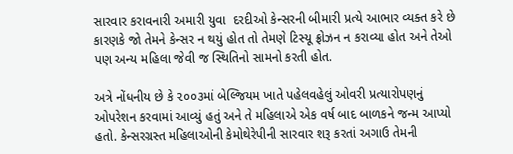સારવાર કરાવનારી અમારી યુવા  દરદીઓ કેન્સરની બીમારી પ્રત્યે આભાર વ્યક્ત કરે છે કારણકે જો તેમને કેન્સર ન થયું હોત તો તેમણે ટિસ્યૂ ફ્રોઝન ન કરાવ્યા હોત અને તેઓ પણ અન્ય મહિલા જેવી જ સ્થિતિનો સામનો કરતી હોત.

અત્રે નોંધનીય છે કે ૨૦૦૩માં બેલ્જિયમ ખાતે પહેલવહેલું ઓવરી પ્રત્યારોપણનું ઓપરેશન કરવામાં આવ્યું હતું અને તે મહિલાએ એક વર્ષ બાદ બાળકને જન્મ આપ્યો હતો. કેન્સરગ્રસ્ત મહિલાઓની કેમોથેરેપીની સારવાર શરૂ કરતાં અગાઉ તેમની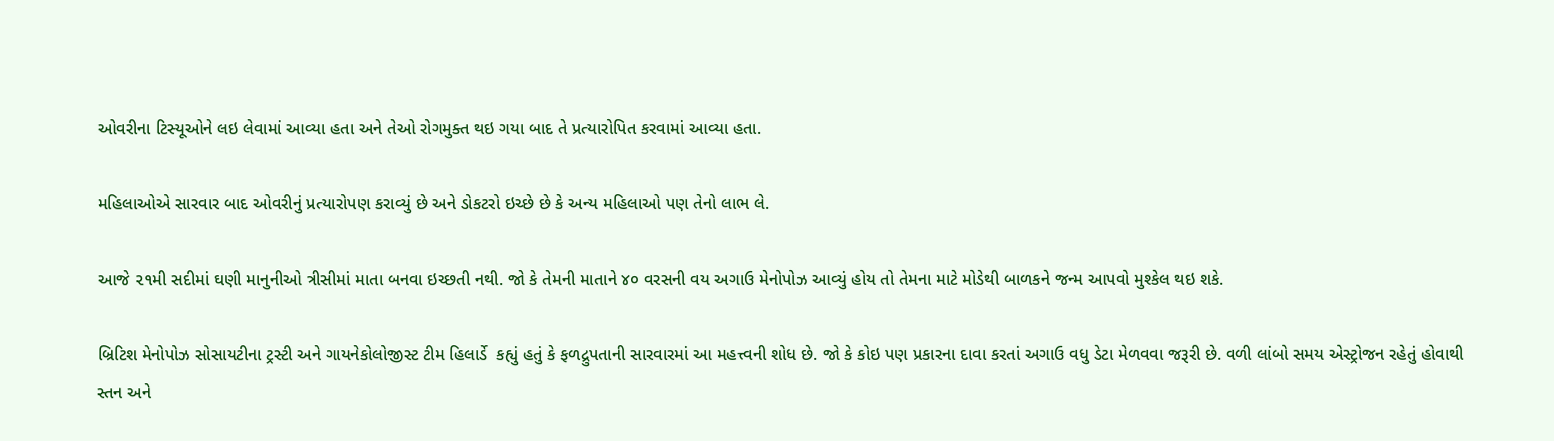ઓવરીના ટિસ્યૂઓને લઇ લેવામાં આવ્યા હતા અને તેઓ રોગમુક્ત થઇ ગયા બાદ તે પ્રત્યારોપિત કરવામાં આવ્યા હતા.

મહિલાઓએ સારવાર બાદ ઓવરીનું પ્રત્યારોપણ કરાવ્યું છે અને ડોકટરો ઇચ્છે છે કે અન્ય મહિલાઓ પણ તેનો લાભ લે.

આજે ૨૧મી સદીમાં ઘણી માનુનીઓ ત્રીસીમાં માતા બનવા ઇચ્છતી નથી. જો કે તેમની માતાને ૪૦ વરસની વય અગાઉ મેનોપોઝ આવ્યું હોય તો તેમના માટે મોડેથી બાળકને જન્મ આપવો મુશ્કેલ થઇ શકે.

બ્રિટિશ મેનોપોઝ સોસાયટીના ટ્રસ્ટી અને ગાયનેકોલોજીસ્ટ ટીમ હિલાર્ડે  કહ્યું હતું કે ફળદ્રુપતાની સારવારમાં આ મહત્ત્વની શોધ છે. જો કે કોઇ પણ પ્રકારના દાવા કરતાં અગાઉ વધુ ડેટા મેળવવા જરૂરી છે. વળી લાંબો સમય એસ્ટ્રોજન રહેતું હોવાથી સ્તન અને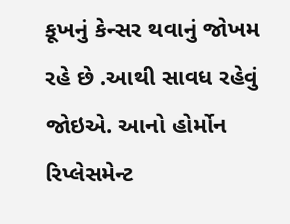કૂખનું કેન્સર થવાનું જોખમ રહે છે .આથી સાવધ રહેવું જોઇએ. આનો હોર્મોન રિપ્લેસમેન્ટ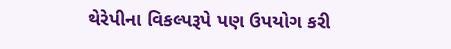થેરેપીના વિકલ્પરૂપે પણ ઉપયોગ કરી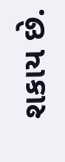શકાય છે.